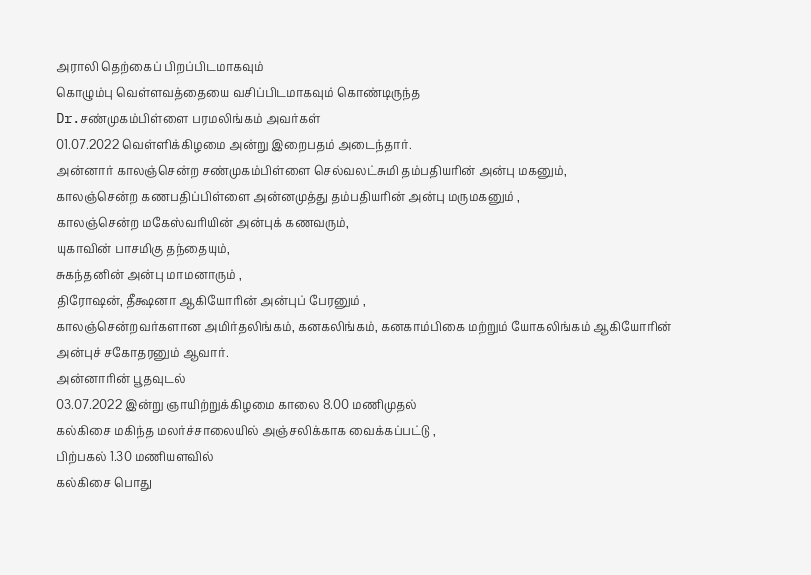அராலி தெற்கைப் பிறப்பிடமாகவும்
கொழும்பு வெள்ளவத்தையை வசிப்பிடமாகவும் கொண்டிருந்த
Dr.சண்முகம்பிள்ளை பரமலிங்கம் அவர்கள்
01.07.2022 வெள்ளிக்கிழமை அன்று இறைபதம் அடைந்தார்.
அன்னார் காலஞ்சென்ற சண்முகம்பிள்ளை செல்வலட்சுமி தம்பதியரின் அன்பு மகனும்,
காலஞ்சென்ற கணபதிப்பிள்ளை அன்னமுத்து தம்பதியரின் அன்பு மருமகனும் ,
காலஞ்சென்ற மகேஸ்வரியின் அன்புக் கணவரும்,
யுகாவின் பாசமிகு தந்தையும்,
சுகந்தனின் அன்பு மாமனாரும் ,
திரோஷன், தீக்ஷனா ஆகியோரின் அன்புப் பேரனும் ,
காலஞ்சென்றவர்களான அமிர்தலிங்கம், கனகலிங்கம், கனகாம்பிகை மற்றும் யோகலிங்கம் ஆகியோரின் அன்புச் சகோதரனும் ஆவார்.
அன்னாரின் பூதவுடல்
03.07.2022 இன்று ஞாயிற்றுக்கிழமை காலை 8.00 மணிமுதல்
கல்கிசை மகிந்த மலர்ச்சாலையில் அஞ்சலிக்காக வைக்கப்பட்டு ,
பிற்பகல் 1.30 மணியளவில்
கல்கிசை பொது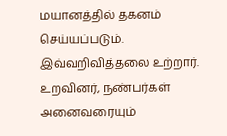மயானத்தில் தகனம் செய்யப்படும்.
இவ்வறிவித்தலை உற்றார். உறவினர், நண்பர்கள் அனைவரையும்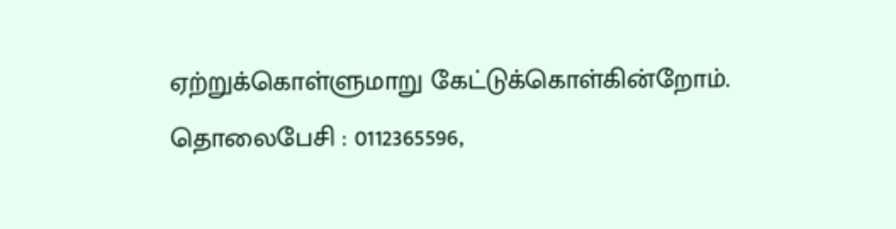ஏற்றுக்கொள்ளுமாறு கேட்டுக்கொள்கின்றோம்.
தொலைபேசி : 0112365596,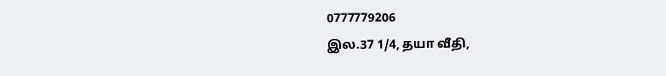0777779206
இல.37 1/4, தயா வீதி,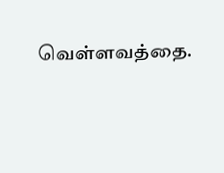வெள்ளவத்தை.